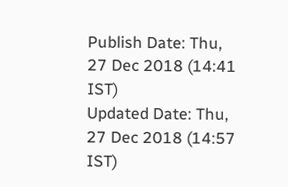Publish Date: Thu, 27 Dec 2018 (14:41 IST)
Updated Date: Thu, 27 Dec 2018 (14:57 IST)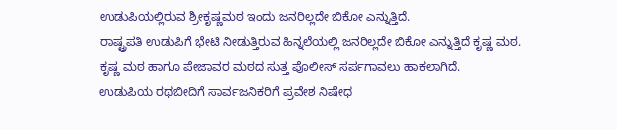ಉಡುಪಿಯಲ್ಲಿರುವ ಶ್ರೀಕೃಷ್ಣಮಠ ಇಂದು ಜನರಿಲ್ಲದೇ ಬಿಕೋ ಎನ್ನುತ್ತಿದೆ.
ರಾಷ್ಟ್ರಪತಿ ಉಡುಪಿಗೆ ಭೇಟಿ ನೀಡುತ್ತಿರುವ ಹಿನ್ನಲೆಯಲ್ಲಿ ಜನರಿಲ್ಲದೇ ಬಿಕೋ ಎನ್ನುತ್ತಿದೆ ಕೃಷ್ಣ ಮಠ.
ಕೃಷ್ಣ ಮಠ ಹಾಗೂ ಪೇಜಾವರ ಮಠದ ಸುತ್ತ ಪೊಲೀಸ್ ಸರ್ಪಗಾವಲು ಹಾಕಲಾಗಿದೆ.
ಉಡುಪಿಯ ರಥಬೀದಿಗೆ ಸಾರ್ವಜನಿಕರಿಗೆ ಪ್ರವೇಶ ನಿಷೇಧ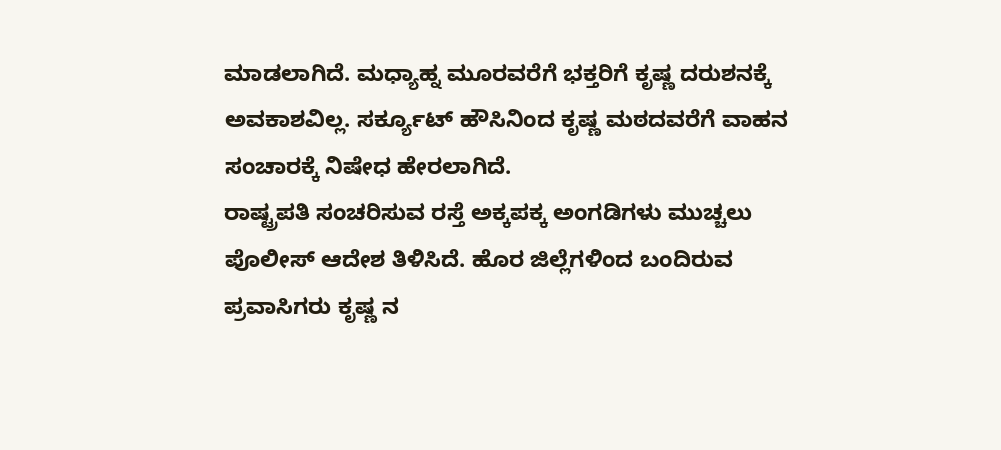ಮಾಡಲಾಗಿದೆ. ಮಧ್ಯಾಹ್ನ ಮೂರವರೆಗೆ ಭಕ್ತರಿಗೆ ಕೃಷ್ಣ ದರುಶನಕ್ಕೆ ಅವಕಾಶವಿಲ್ಲ. ಸರ್ಕ್ಯೂಟ್ ಹೌಸಿನಿಂದ ಕೃಷ್ಣ ಮಠದವರೆಗೆ ವಾಹನ ಸಂಚಾರಕ್ಕೆ ನಿಷೇಧ ಹೇರಲಾಗಿದೆ.
ರಾಷ್ಟ್ರಪತಿ ಸಂಚರಿಸುವ ರಸ್ತೆ ಅಕ್ಕಪಕ್ಕ ಅಂಗಡಿಗಳು ಮುಚ್ಚಲು ಪೊಲೀಸ್ ಆದೇಶ ತಿಳಿಸಿದೆ. ಹೊರ ಜಿಲ್ಲೆಗಳಿಂದ ಬಂದಿರುವ ಪ್ರವಾಸಿಗರು ಕೃಷ್ಣ ನ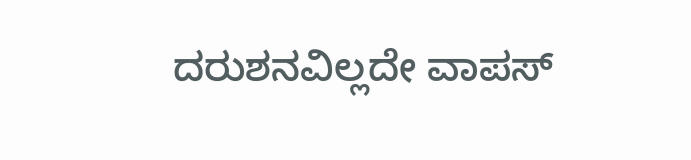ದರುಶನವಿಲ್ಲದೇ ವಾಪಸ್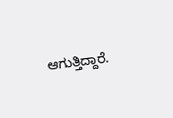ಆಗುತ್ತಿದ್ದಾರೆ.